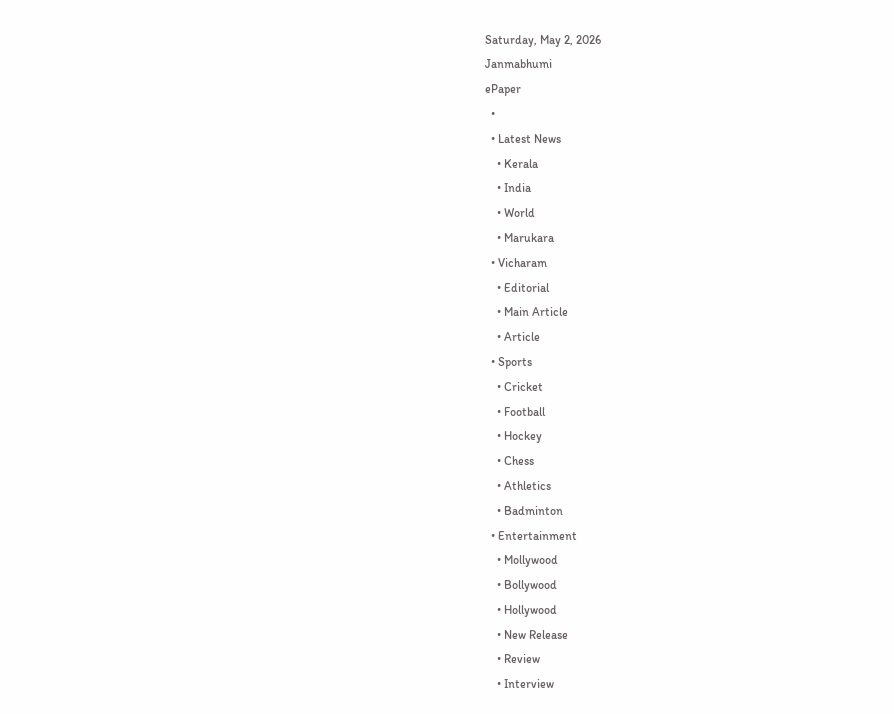Saturday, May 2, 2026
Janmabhumi
ePaper
  •
  • Latest News
    • Kerala
    • India
    • World
    • Marukara
  • Vicharam
    • Editorial
    • Main Article
    • Article
  • Sports
    • Cricket
    • Football
    • Hockey
    • Chess
    • Athletics
    • Badminton
  • Entertainment
    • Mollywood
    • Bollywood
    • Hollywood
    • New Release
    • Review
    • Interview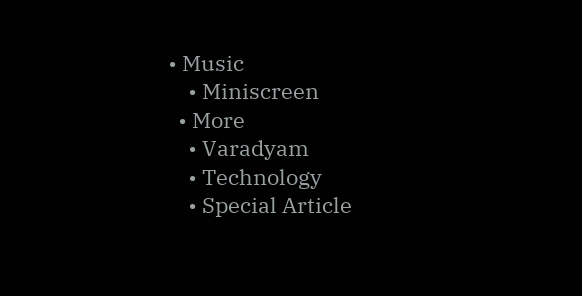• Music
    • Miniscreen
  • More
    • Varadyam
    • Technology
    • Special Article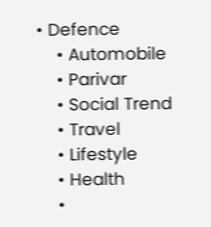• Defence
    • Automobile
    • Parivar
    • Social Trend
    • Travel
    • Lifestyle
    • Health
    •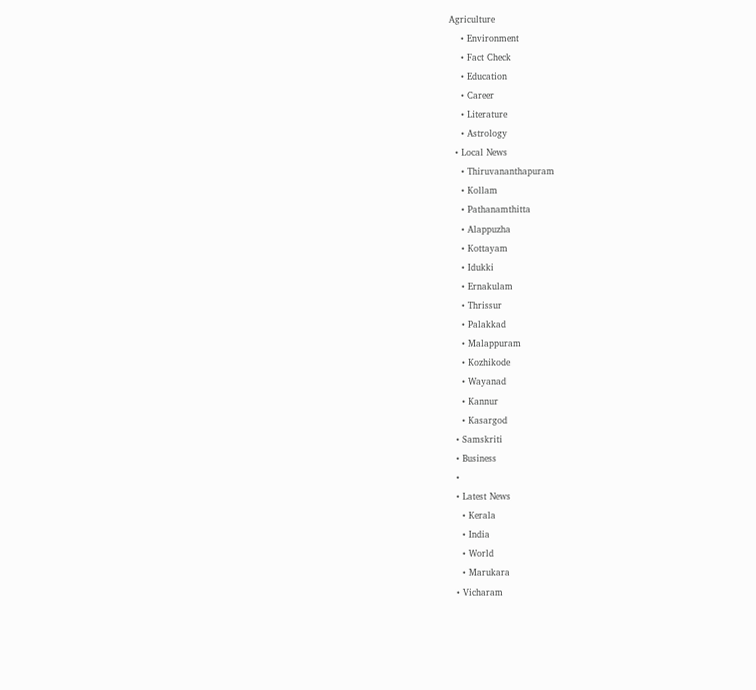Agriculture
    • Environment
    • Fact Check
    • Education
    • Career
    • Literature
    • Astrology
  • Local News
    • Thiruvananthapuram
    • Kollam
    • Pathanamthitta
    • Alappuzha
    • Kottayam
    • Idukki
    • Ernakulam
    • Thrissur
    • Palakkad
    • Malappuram
    • Kozhikode
    • Wayanad
    • Kannur
    • Kasargod
  • Samskriti
  • Business
  •
  • Latest News
    • Kerala
    • India
    • World
    • Marukara
  • Vicharam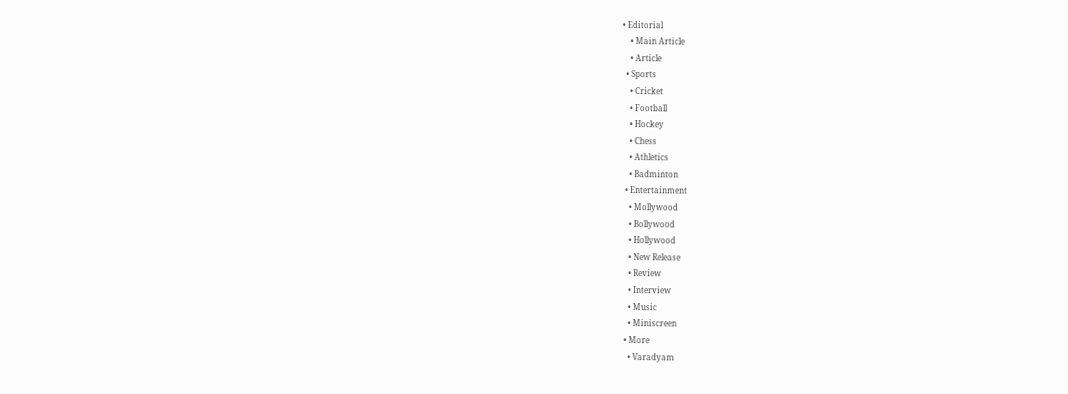• Editorial
    • Main Article
    • Article
  • Sports
    • Cricket
    • Football
    • Hockey
    • Chess
    • Athletics
    • Badminton
  • Entertainment
    • Mollywood
    • Bollywood
    • Hollywood
    • New Release
    • Review
    • Interview
    • Music
    • Miniscreen
  • More
    • Varadyam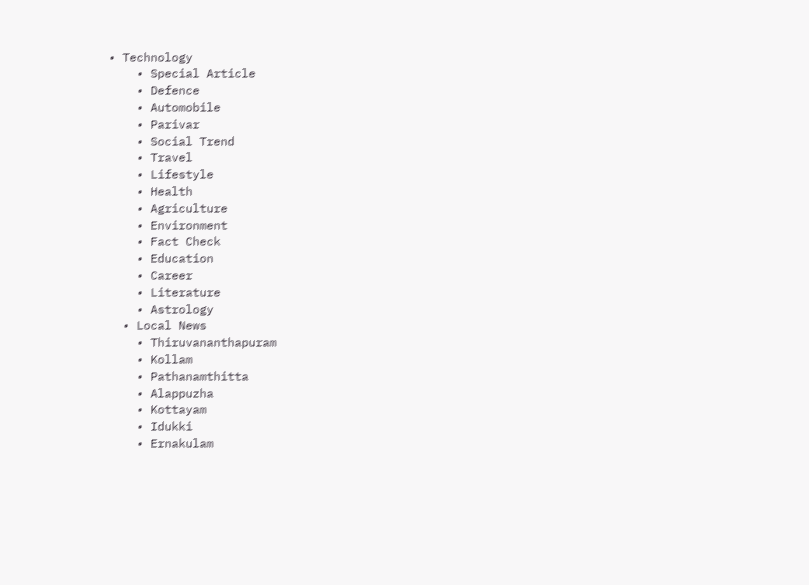• Technology
    • Special Article
    • Defence
    • Automobile
    • Parivar
    • Social Trend
    • Travel
    • Lifestyle
    • Health
    • Agriculture
    • Environment
    • Fact Check
    • Education
    • Career
    • Literature
    • Astrology
  • Local News
    • Thiruvananthapuram
    • Kollam
    • Pathanamthitta
    • Alappuzha
    • Kottayam
    • Idukki
    • Ernakulam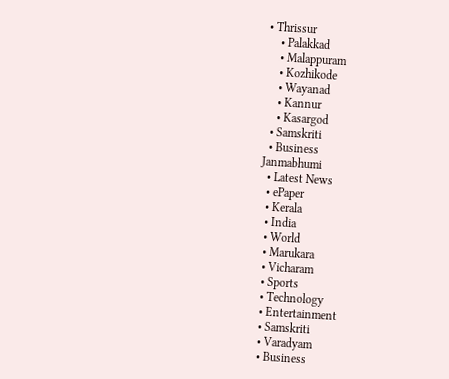• Thrissur
    • Palakkad
    • Malappuram
    • Kozhikode
    • Wayanad
    • Kannur
    • Kasargod
  • Samskriti
  • Business
Janmabhumi
  • Latest News
  • ePaper
  • Kerala
  • India
  • World
  • Marukara
  • Vicharam
  • Sports
  • Technology
  • Entertainment
  • Samskriti
  • Varadyam
  • Business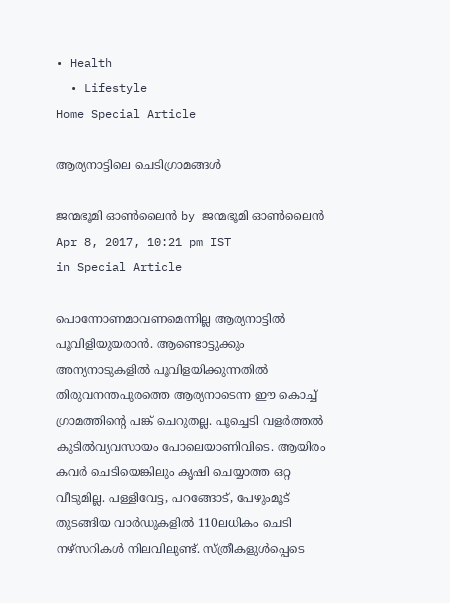• Health
  • Lifestyle
Home Special Article

ആര്യനാട്ടിലെ ചെടിഗ്രാമങ്ങള്‍

ജന്മഭൂമി ഓണ്‍ലൈന്‍ by ജന്മഭൂമി ഓണ്‍ലൈന്‍
Apr 8, 2017, 10:21 pm IST
in Special Article

പൊന്നോണമാവണമെന്നില്ല ആര്യനാട്ടില്‍ പൂവിളിയുയരാന്‍. ആണ്ടൊട്ടുക്കും അന്യനാടുകളില്‍ പൂവിളയിക്കുന്നതില്‍ തിരുവനന്തപുരത്തെ ആര്യനാടെന്ന ഈ കൊച്ച്‌ ഗ്രാമത്തിന്റെ പങ്ക്‌ ചെറുതല്ല. പൂച്ചെടി വളര്‍ത്തല്‍ കുടില്‍വ്യവസായം പോലെയാണിവിടെ. ആയിരം കവര്‍ ചെടിയെങ്കിലും കൃഷി ചെയ്യാത്ത ഒറ്റ വീടുമില്ല. പള്ളിവേട്ട, പറങ്ങോട്‌, പേഴുംമൂട്‌ തുടങ്ങിയ വാര്‍ഡുകളില്‍ 110ലധികം ചെടി നഴ്സറികള്‍ നിലവിലുണ്ട്‌. സ്ത്രീകളുള്‍പ്പെടെ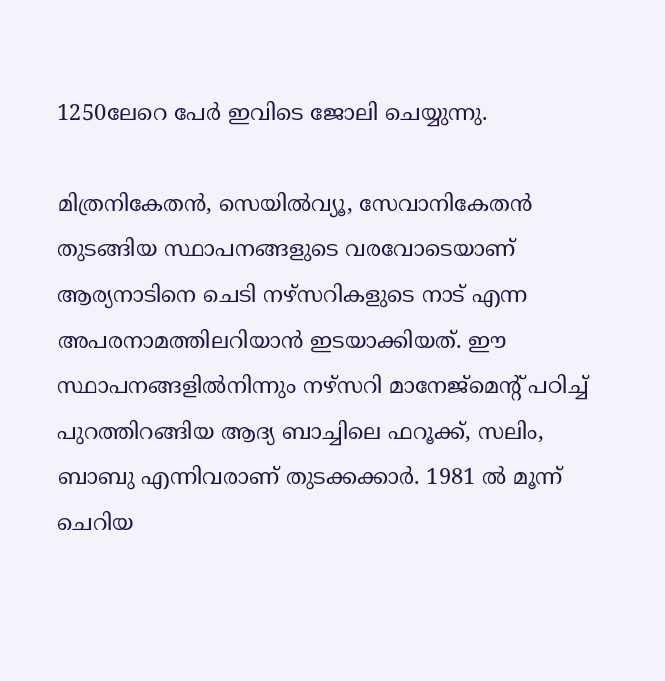1250ലേറെ പേര്‍ ഇവിടെ ജോലി ചെയ്യുന്നു.

മിത്രനികേതന്‍, സെയില്‍വ്യൂ, സേവാനികേതന്‍ തുടങ്ങിയ സ്ഥാപനങ്ങളുടെ വരവോടെയാണ്‌ ആര്യനാടിനെ ചെടി നഴ്സറികളുടെ നാട്‌ എന്ന അപരനാമത്തിലറിയാന്‍ ഇടയാക്കിയത്‌. ഈ സ്ഥാപനങ്ങളില്‍നിന്നും നഴ്സറി മാനേജ്മെന്റ്‌ പഠിച്ച്‌ പുറത്തിറങ്ങിയ ആദ്യ ബാച്ചിലെ ഫറൂക്ക്‌, സലിം, ബാബു എന്നിവരാണ്‌ തുടക്കക്കാര്‍. 1981 ല്‍ മൂന്ന്‌ ചെറിയ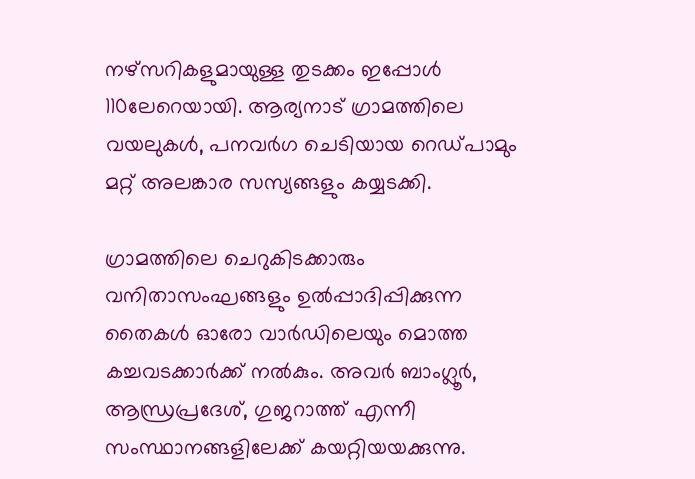നഴ്സറികളുമായുള്ള തുടക്കം ഇപ്പോള്‍ 110ലേറെയായി. ആര്യനാട്‌ ഗ്രാമത്തിലെ വയലുകള്‍, പനവര്‍ഗ ചെടിയായ റെഡ്പാമും മറ്റ്‌ അലങ്കാര സസ്യങ്ങളും കയ്യടക്കി.

ഗ്രാമത്തിലെ ചെറുകിടക്കാരും വനിതാസംഘങ്ങളും ഉല്‍പ്പാദിപ്പിക്കുന്ന തൈകള്‍ ഓരോ വാര്‍ഡിലെയും മൊത്ത കച്ചവടക്കാര്‍ക്ക്‌ നല്‍കും. അവര്‍ ബാംഗ്ലൂര്‍, ആന്ധ്രപ്രദേശ്‌, ഗുജറാത്ത്‌ എന്നീ സംസ്ഥാനങ്ങളിലേക്ക്‌ കയറ്റിയയക്കുന്നു.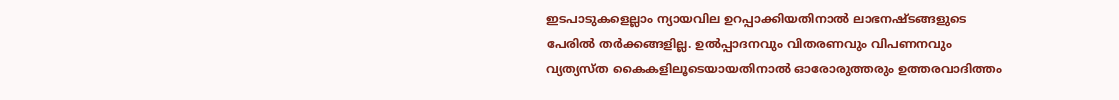ഇടപാടുകളെല്ലാം ന്യായവില ഉറപ്പാക്കിയതിനാല്‍ ലാഭനഷ്ടങ്ങളുടെ പേരില്‍ തര്‍ക്കങ്ങളില്ല. ഉല്‍പ്പാദനവും വിതരണവും വിപണനവും വ്യത്യസ്ത കൈകളിലൂടെയായതിനാല്‍ ഓരോരുത്തരും ഉത്തരവാദിത്തം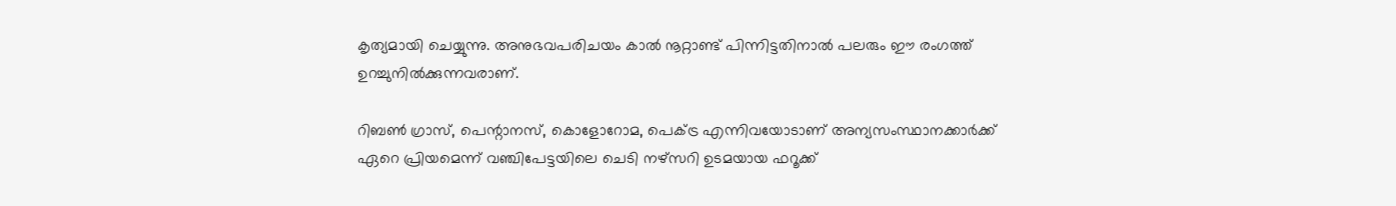കൃത്യമായി ചെയ്യുന്നു. അനുഭവപരിചയം കാല്‍ നൂറ്റാണ്ട്‌ പിന്നിട്ടതിനാല്‍ പലരും ഈ രംഗത്ത്‌ ഉറച്ചുനില്‍ക്കുന്നവരാണ്‌.

റിബണ്‍ ഗ്രാസ്‌, പെന്റാനസ്‌, കൊളോറോമ, പെക്ട്ര എന്നിവയോടാണ്‌ അന്യസംസ്ഥാനക്കാര്‍ക്ക്‌ ഏറെ പ്രിയമെന്ന്‌ വഞ്ചിപേട്ടയിലെ ചെടി നഴ്സറി ഉടമയായ ഫറൂക്ക്‌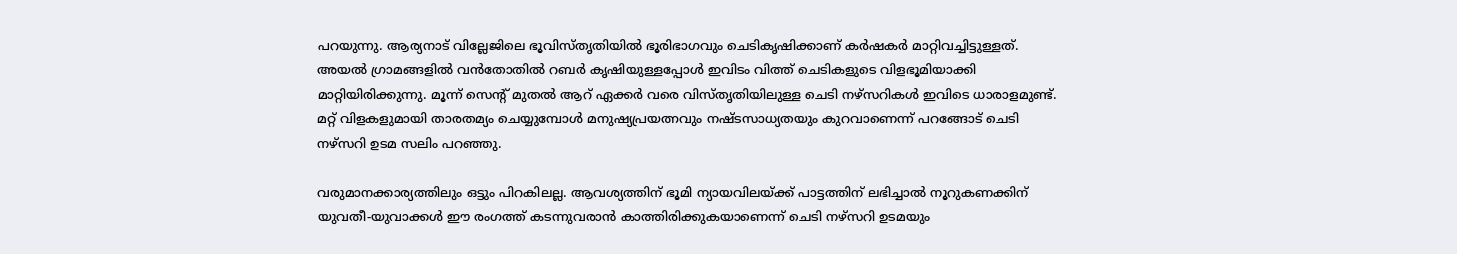പറയുന്നു. ആര്യനാട്‌ വില്ലേജിലെ ഭൂവിസ്തൃതിയില്‍ ഭൂരിഭാഗവും ചെടികൃഷിക്കാണ്‌ കര്‍ഷകര്‍ മാറ്റിവച്ചിട്ടുള്ളത്‌. അയല്‍ ഗ്രാമങ്ങളില്‍ വന്‍തോതില്‍ റബര്‍ കൃഷിയുള്ളപ്പോള്‍ ഇവിടം വിത്ത്‌ ചെടികളുടെ വിളഭൂമിയാക്കി മാറ്റിയിരിക്കുന്നു. മൂന്ന്‌ സെന്റ്‌ മുതല്‍ ആറ്‌ ഏക്കര്‍ വരെ വിസ്തൃതിയിലുള്ള ചെടി നഴ്സറികള്‍ ഇവിടെ ധാരാളമുണ്ട്‌. മറ്റ്‌ വിളകളുമായി താരതമ്യം ചെയ്യുമ്പോള്‍ മനുഷ്യപ്രയത്നവും നഷ്ടസാധ്യതയും കുറവാണെന്ന്‌ പറങ്ങോട്‌ ചെടി നഴ്സറി ഉടമ സലിം പറഞ്ഞു.

വരുമാനക്കാര്യത്തിലും ഒട്ടും പിറകിലല്ല. ആവശ്യത്തിന്‌ ഭൂമി ന്യായവിലയ്‌ക്ക്‌ പാട്ടത്തിന്‌ ലഭിച്ചാല്‍ നൂറുകണക്കിന്‌ യുവതീ-യുവാക്കള്‍ ഈ രംഗത്ത്‌ കടന്നുവരാന്‍ കാത്തിരിക്കുകയാണെന്ന്‌ ചെടി നഴ്സറി ഉടമയും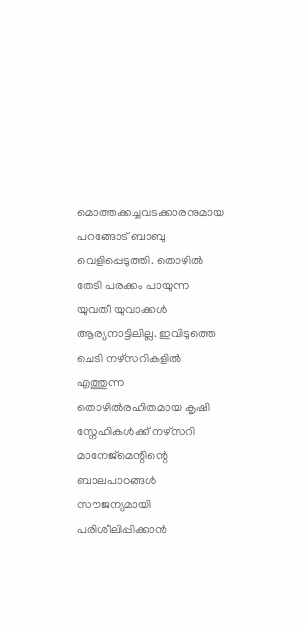മൊത്തക്കച്ചവടക്കാരനുമായ പറങ്ങോട്‌ ബാബു വെളിപ്പെടുത്തി. തൊഴില്‍ തേടി പരക്കം പായുന്ന യുവതീ യുവാക്കള്‍ ആര്യനാട്ടിലില്ല. ഇവിടുത്തെ ചെടി നഴ്സറികളില്‍ എത്തുന്ന തൊഴില്‍രഹിതമായ കൃഷി സ്നേഹികള്‍ക്ക്‌ നഴ്സറി മാനേജ്മെന്റിന്റെ ബാലപാഠങ്ങള്‍ സൗജന്യമായി പരിശീലിപ്പിക്കാന്‍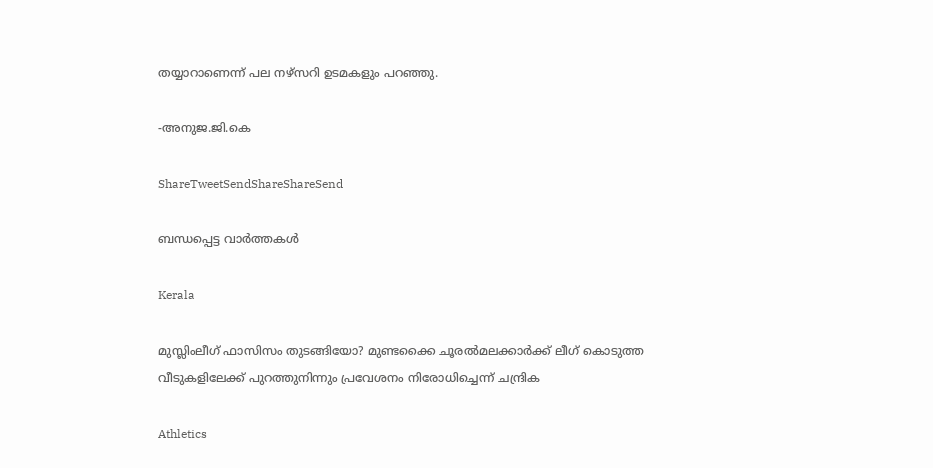തയ്യാറാണെന്ന്‌ പല നഴ്സറി ഉടമകളും പറഞ്ഞു.

-അനുജ.ജി.കെ

ShareTweetSendShareShareSend

ബന്ധപ്പെട്ട വാര്‍ത്തകള്‍

Kerala

മുസ്ലിംലീഗ് ഫാസിസം തുടങ്ങിയോ? മുണ്ടക്കൈ ചൂരല്‍മലക്കാര്‍ക്ക് ലീഗ് കൊടുത്ത വീടുകളിലേക്ക് പുറത്തുനിന്നും പ്രവേശനം നിരോധിച്ചെന്ന് ചന്ദ്രിക

Athletics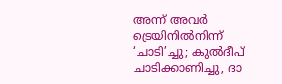അന്ന് അവർ ട്രെയിനിൽനിന്ന് ‘ചാടി’ച്ചു; കുൽദീപ് ചാടിക്കാണിച്ചു, ദാ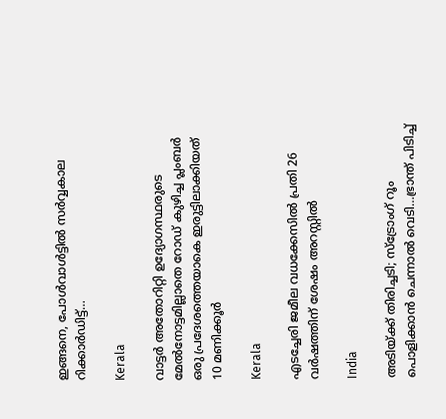ഇങ്ങനെ, പോൾവാൾട്ടിൽ സർവ്വകാല റിക്കാർഡിട്ട്…

Kerala

വാട്ടര്‍ അതോറിറ്റി ഉദ്യോഗസ്ഥരുടെ മേല്‍നോട്ടമില്ലാതെ റോഡ് കുഴിച്ച പ്ലംബര്‍ ഒരു പ്രദേശത്തെയാകെ ഇരുട്ടിലാക്കിയത് 10 മണിക്കൂര്‍

Kerala

എടച്ചേരി ജമീല വധക്കേസില്‍ പ്രതി 26 വര്‍ഷത്തിന് ശേഷം അറസ്റ്റില്‍

India

അടിയ്‌ക്ക് തിരിച്ചടി; സ്ട്രോംഗ് റൂം പൊളിക്കാന്‍ ചെന്നാല്‍ വെടി…ഭ്രാന്ത് പിടിച്ച്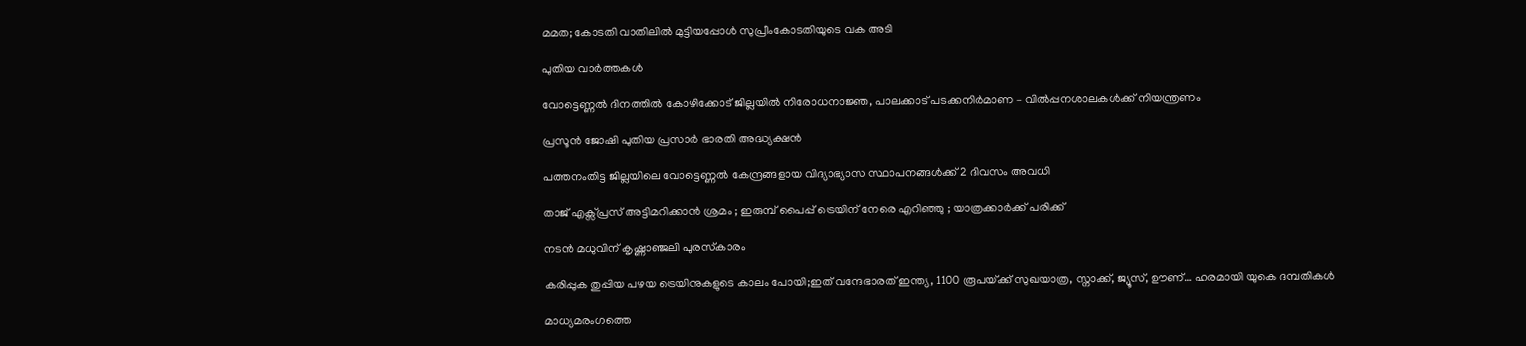മമത; കോടതി വാതിലില്‍ മുട്ടിയപ്പോള്‍ സുപ്രീംകോടതിയുടെ വക അടി

പുതിയ വാര്‍ത്തകള്‍

വോട്ടെണ്ണല്‍ ദിനത്തില്‍ കോഴിക്കോട് ജില്ലയില്‍ നിരോധനാജ്ഞ, പാലക്കാട് പടക്കനിര്‍മാണ – വില്‍പ്പനശാലകള്‍ക്ക് നിയന്ത്രണം

പ്രസൂൻ ജോഷി പുതിയ പ്രസാർ ഭാരതി അദ്ധ്യക്ഷൻ

പത്തനംതിട്ട ജില്ലയിലെ വോട്ടെണ്ണല്‍ കേന്ദ്രങ്ങളായ വിദ്യാഭ്യാസ സ്ഥാപനങ്ങള്‍ക്ക് 2 ദിവസം അവധി

താജ് എക്സ്പ്രസ് അട്ടിമറിക്കാൻ ശ്രമം ; ഇരുമ്പ് പൈപ്പ് ട്രെയിന് നേരെ എറിഞ്ഞു ; യാത്രക്കാർക്ക് പരിക്ക്

നടന്‍ മധുവിന് കൃഷ്ണാഞ്ജലി പുരസ്‌കാരം

കരിപ്പുക തുപ്പിയ പഴയ ട്രെയിനുകളുടെ കാലം പോയി;ഇത് വന്ദേഭാരത് ഇന്ത്യ, 1100 രൂപയ്‌ക്ക് സുഖയാത്ര, സ്നാക്ക്, ജ്യൂസ്, ഊണ്… ഹരമായി യുകെ ദമ്പതികള്‍

മാധ്യമരംഗത്തെ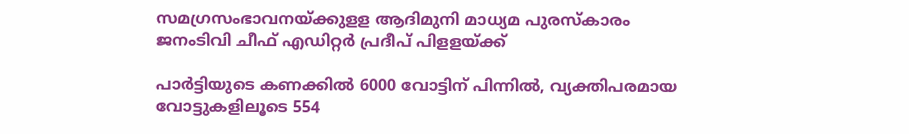സമഗ്രസംഭാവനയ്‌ക്കുളള ആദിമുനി മാധ്യമ പുരസ്‌കാരം ജനംടിവി ചീഫ് എഡിറ്റര്‍ പ്രദീപ് പിളളയ്‌ക്ക്

പാര്‍ട്ടിയുടെ കണക്കില്‍ 6000 വോട്ടിന് പിന്നില്‍, വ്യക്തിപരമായ വോട്ടുകളിലൂടെ 554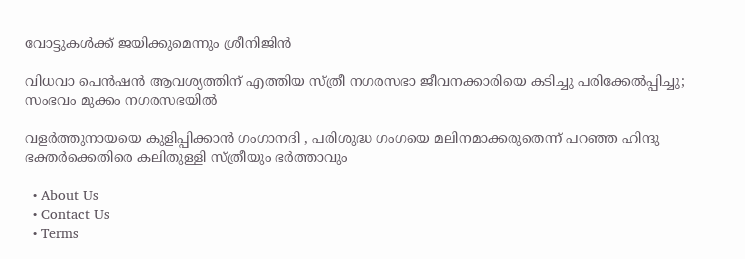വോട്ടുകള്‍ക്ക് ജയിക്കുമെന്നും ശ്രീനിജിന്‍

വിധവാ പെന്‍ഷന്‍ ആവശ്യത്തിന് എത്തിയ സ്ത്രീ നഗരസഭാ ജീവനക്കാരിയെ കടിച്ചു പരിക്കേല്‍പ്പിച്ചു; സംഭവം മുക്കം നഗരസഭയില്‍

വളര്‍ത്തുനായയെ കുളിപ്പിക്കാന്‍ ഗംഗാനദി , പരിശുദ്ധ ഗംഗയെ മലിനമാക്കരുതെന്ന് പറഞ്ഞ ഹിന്ദു ഭക്തര്‍ക്കെതിരെ കലിതുള്ളി സ്ത്രീയും ഭര്‍ത്താവും

  • About Us
  • Contact Us
  • Terms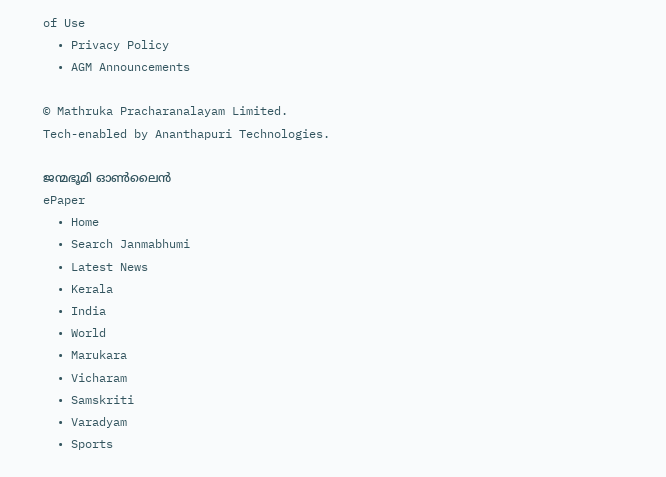of Use
  • Privacy Policy
  • AGM Announcements

© Mathruka Pracharanalayam Limited.
Tech-enabled by Ananthapuri Technologies.

ജന്മഭൂമി ഓണ്‍ലൈന്‍
ePaper
  • Home
  • Search Janmabhumi
  • Latest News
  • Kerala
  • India
  • World
  • Marukara
  • Vicharam
  • Samskriti
  • Varadyam
  • Sports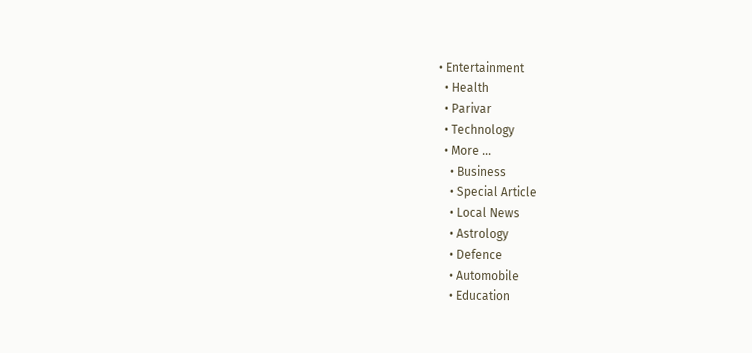• Entertainment
  • Health
  • Parivar
  • Technology
  • More …
    • Business
    • Special Article
    • Local News
    • Astrology
    • Defence
    • Automobile
    • Education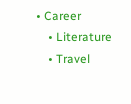• Career
    • Literature
    • Travel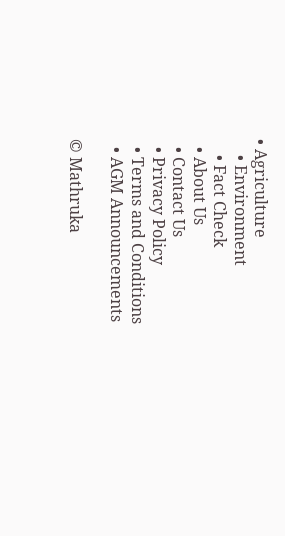• Agriculture
    • Environment
    • Fact Check
  • About Us
  • Contact Us
  • Privacy Policy
  • Terms and Conditions
  • AGM Announcements

© Mathruka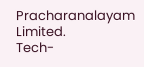Pracharanalayam Limited.
Tech-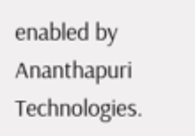enabled by Ananthapuri Technologies.